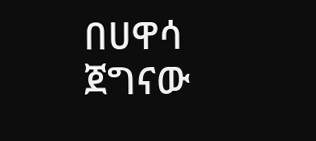በሀዋሳ ጀግናው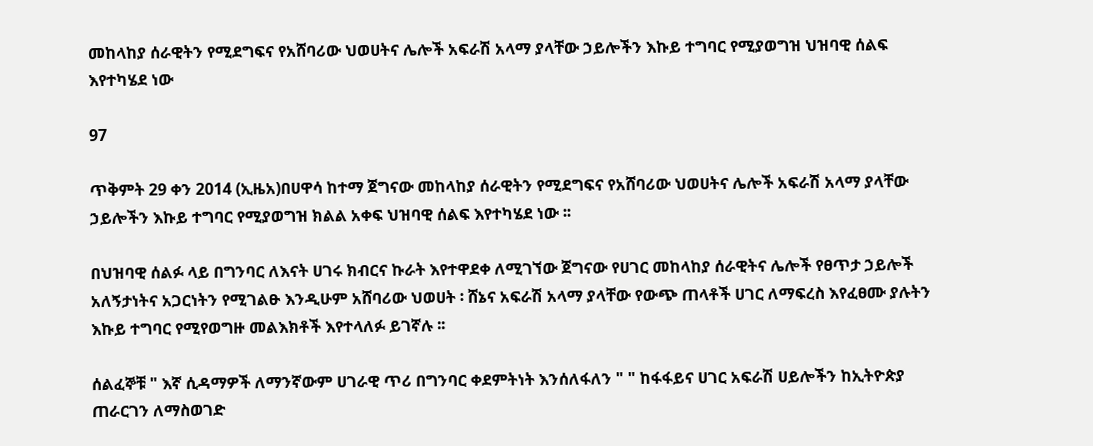መከላከያ ሰራዊትን የሚደግፍና የአሸባሪው ህወሀትና ሌሎች አፍራሽ አላማ ያላቸው ኃይሎችን እኩይ ተግባር የሚያወግዝ ህዝባዊ ሰልፍ እየተካሄደ ነው

97

ጥቅምት 29 ቀን 2014 (ኢዜአ)በሀዋሳ ከተማ ጀግናው መከላከያ ሰራዊትን የሚደግፍና የአሸባሪው ህወሀትና ሌሎች አፍራሽ አላማ ያላቸው ኃይሎችን እኩይ ተግባር የሚያወግዝ ክልል አቀፍ ህዝባዊ ሰልፍ እየተካሄደ ነው ፡፡

በህዝባዊ ሰልፉ ላይ በግንባር ለእናት ሀገሩ ክብርና ኩራት እየተዋደቀ ለሚገኘው ጀግናው የሀገር መከላከያ ሰራዊትና ሌሎች የፀጥታ ኃይሎች አለኝታነትና አጋርነትን የሚገልፁ እንዲሁም አሸባሪው ህወሀት ፡ ሸኔና አፍራሽ አላማ ያላቸው የውጭ ጠላቶች ሀገር ለማፍረስ እየፈፀሙ ያሉትን እኩይ ተግባር የሚየወግዙ መልእክቶች እየተላለፉ ይገኛሉ ፡፡

ሰልፈኞቹ " እኛ ሲዳማዎች ለማንኛውም ሀገራዊ ጥሪ በግንባር ቀደምትነት እንሰለፋለን " " ከፋፋይና ሀገር አፍራሽ ሀይሎችን ከኢትዮጵያ ጠራርገን ለማስወገድ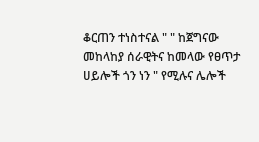ቆርጠን ተነስተናል " " ከጀግናው መከላከያ ሰራዊትና ከመላው የፀጥታ ሀይሎች ጎን ነን " የሚሉና ሌሎች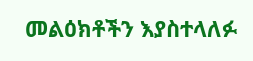መልዕክቶችን እያስተላለፉ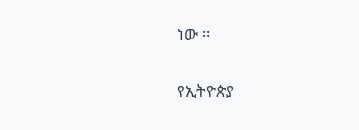ነው ፡፡

የኢትዮጵያ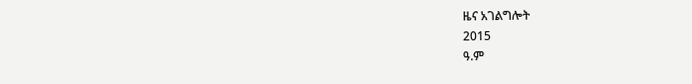ዜና አገልግሎት
2015
ዓ.ም